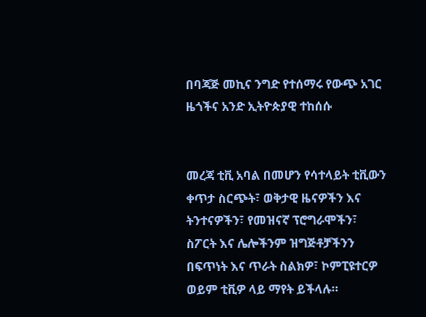በባጃጅ መኪና ንግድ የተሰማሩ የውጭ አገር ዜጎችና አንድ ኢትዮጵያዊ ተከሰሱ


መረጃ ቲቪ አባል በመሆን የሳተላይት ቲቪውን ቀጥታ ስርጭት፣ ወቅታዊ ዜናዎችን እና ትንተናዎችን፣ የመዝናኛ ፕሮግራሞችን፣ ስፖርት እና ሌሎችንም ዝግጅቶቻችንን በፍጥነት እና ጥራት ስልክዎ፣ ኮምፒዩተርዎ ወይም ቲቪዎ ላይ ማየት ይችላሉ።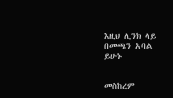እዚህ ሊንክ ላይ በመጫን አባል ይሁኑ


መስከረም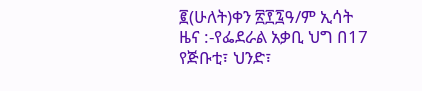፪(ሁለት)ቀን ፳፻፯ዓ/ም ኢሳት ዜና :-የፌደራል አቃቢ ህግ በ17 የጅቡቲ፣ ህንድ፣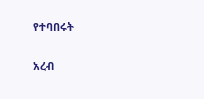የተባበሩት

አረብ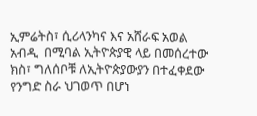ኢምሬትስ፣ ሲሪላንካና እና አሸራፍ አወል አብዲ  በሚባል ኢትዮጵያዊ ላይ በመሰረተው ክስ፣ ግለሰቦቹ ለኢትዮጵያውያን በተፈቀደው የንግድ ስራ ህገወጥ በሆነ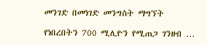መንገድ በመነገድ መንግስት ማግኘት

የነበረበትን 700 ሚሊዮን የሚጠጋ ገንዘብ …